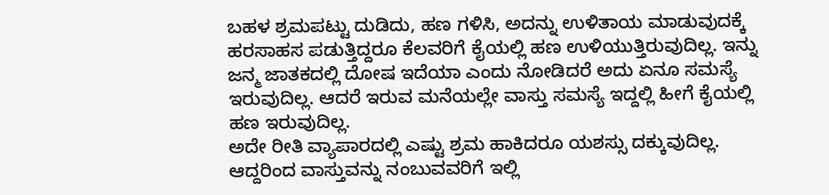ಬಹಳ ಶ್ರಮಪಟ್ಟು ದುಡಿದು, ಹಣ ಗಳಿಸಿ, ಅದನ್ನು ಉಳಿತಾಯ ಮಾಡುವುದಕ್ಕೆ ಹರಸಾಹಸ ಪಡುತ್ತಿದ್ದರೂ ಕೆಲವರಿಗೆ ಕೈಯಲ್ಲಿ ಹಣ ಉಳಿಯುತ್ತಿರುವುದಿಲ್ಲ. ಇನ್ನು ಜನ್ಮ ಜಾತಕದಲ್ಲಿ ದೋಷ ಇದೆಯಾ ಎಂದು ನೋಡಿದರೆ ಅದು ಏನೂ ಸಮಸ್ಯೆ ಇರುವುದಿಲ್ಲ. ಆದರೆ ಇರುವ ಮನೆಯಲ್ಲೇ ವಾಸ್ತು ಸಮಸ್ಯೆ ಇದ್ದಲ್ಲಿ ಹೀಗೆ ಕೈಯಲ್ಲಿ ಹಣ ಇರುವುದಿಲ್ಲ.
ಅದೇ ರೀತಿ ವ್ಯಾಪಾರದಲ್ಲಿ ಎಷ್ಟು ಶ್ರಮ ಹಾಕಿದರೂ ಯಶಸ್ಸು ದಕ್ಕುವುದಿಲ್ಲ. ಆದ್ದರಿಂದ ವಾಸ್ತುವನ್ನು ನಂಬುವವರಿಗೆ ಇಲ್ಲಿ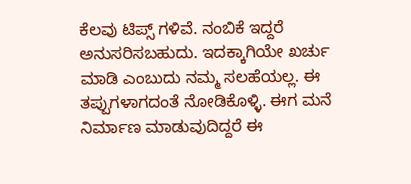ಕೆಲವು ಟಿಪ್ಸ್ ಗಳಿವೆ. ನಂಬಿಕೆ ಇದ್ದರೆ ಅನುಸರಿಸಬಹುದು. ಇದಕ್ಕಾಗಿಯೇ ಖರ್ಚು ಮಾಡಿ ಎಂಬುದು ನಮ್ಮ ಸಲಹೆಯಲ್ಲ. ಈ ತಪ್ಪುಗಳಾಗದಂತೆ ನೋಡಿಕೊಳ್ಳಿ. ಈಗ ಮನೆ ನಿರ್ಮಾಣ ಮಾಡುವುದಿದ್ದರೆ ಈ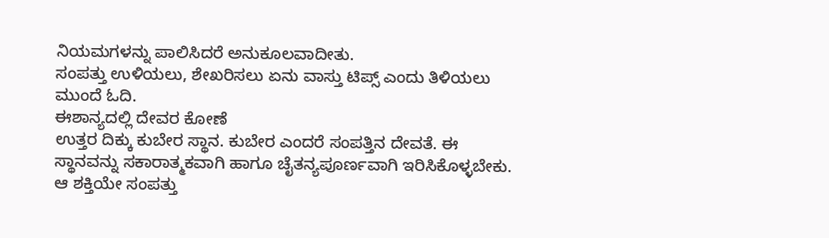ನಿಯಮಗಳನ್ನು ಪಾಲಿಸಿದರೆ ಅನುಕೂಲವಾದೀತು.
ಸಂಪತ್ತು ಉಳಿಯಲು, ಶೇಖರಿಸಲು ಏನು ವಾಸ್ತು ಟಿಪ್ಸ್ ಎಂದು ತಿಳಿಯಲು ಮುಂದೆ ಓದಿ.
ಈಶಾನ್ಯದಲ್ಲಿ ದೇವರ ಕೋಣೆ
ಉತ್ತರ ದಿಕ್ಕು ಕುಬೇರ ಸ್ಥಾನ. ಕುಬೇರ ಎಂದರೆ ಸಂಪತ್ತಿನ ದೇವತೆ. ಈ ಸ್ಥಾನವನ್ನು ಸಕಾರಾತ್ಮಕವಾಗಿ ಹಾಗೂ ಚೈತನ್ಯಪೂರ್ಣವಾಗಿ ಇರಿಸಿಕೊಳ್ಳಬೇಕು. ಆ ಶಕ್ತಿಯೇ ಸಂಪತ್ತು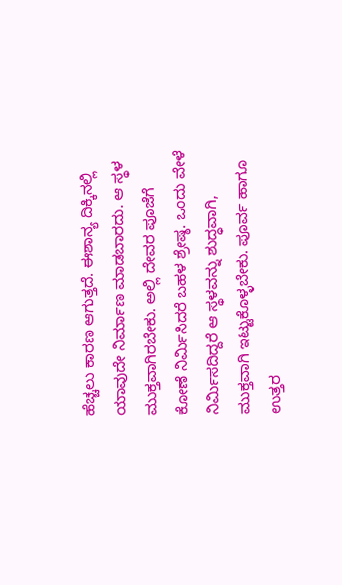ಹೆಚ್ಚಲು ಕಾರಣ ಆಗುತ್ತದೆ. ಈಶಾನ್ಯ ದಿಕ್ಕಿನಲ್ಲಿ ಯಾವುದೇ ನಿರ್ಮಾಣ ಮಾಡಬಾರದು. ಆ ಸ್ಥಳ ಮುಕ್ತವಾಗಿರಬೇಕು. ಅಲ್ಲಿ ದೇವರ ಪೂಜೆಗೆ ಕೋಣೆ ನಿರ್ಮಿಸಿದರೆ ಬಹಳ ಶ್ರೇಷ್ಠ. ಒಂದು ವೇಳೆ ನಿರ್ಮಿಸದಿದ್ದರೆ ಆ ಸ್ಥಳವನ್ನು ಶುದ್ಧವಾಗಿ, ಮುಕ್ತವಾಗಿ ಇಟ್ಟುಕೊಳ್ಳಬೇಕು. ಪೂರ್ವ ಹಾಗೂ ಉತ್ತರ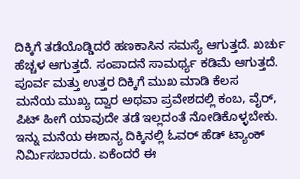ದಿಕ್ಕಿಗೆ ತಡೆಯೊಡ್ಡಿದರೆ ಹಣಕಾಸಿನ ಸಮಸ್ಯೆ ಆಗುತ್ತದೆ. ಖರ್ಚು ಹೆಚ್ಚಳ ಆಗುತ್ತದೆ. ಸಂಪಾದನೆ ಸಾಮರ್ಥ್ಯ ಕಡಿಮೆ ಆಗುತ್ತದೆ.
ಪೂರ್ವ ಮತ್ತು ಉತ್ತರ ದಿಕ್ಕಿಗೆ ಮುಖ ಮಾಡಿ ಕೆಲಸ
ಮನೆಯ ಮುಖ್ಯ ದ್ವಾರ ಅಥವಾ ಪ್ರವೇಶದಲ್ಲಿ ಕಂಬ, ವೈರ್, ಪಿಟ್ ಹೀಗೆ ಯಾವುದೇ ತಡೆ ಇಲ್ಲದಂತೆ ನೋಡಿಕೊಳ್ಳಬೇಕು. ಇನ್ನು ಮನೆಯ ಈಶಾನ್ಯ ದಿಕ್ಕಿನಲ್ಲಿ ಓವರ್ ಹೆಡ್ ಟ್ಯಾಂಕ್ ನಿರ್ಮಿಸಬಾರದು. ಏಕೆಂದರೆ ಈ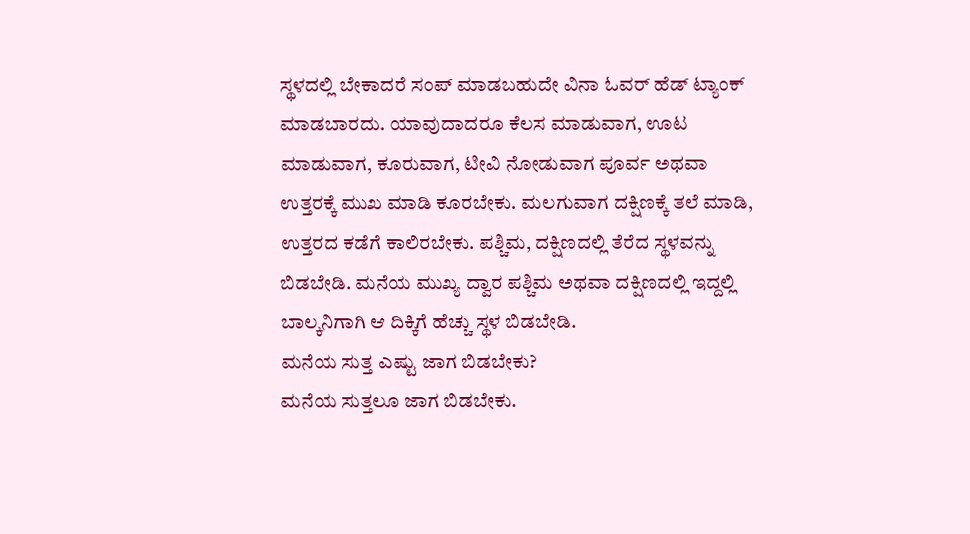ಸ್ಥಳದಲ್ಲಿ ಬೇಕಾದರೆ ಸಂಪ್ ಮಾಡಬಹುದೇ ವಿನಾ ಓವರ್ ಹೆಡ್ ಟ್ಯಾಂಕ್ ಮಾಡಬಾರದು. ಯಾವುದಾದರೂ ಕೆಲಸ ಮಾಡುವಾಗ, ಊಟ ಮಾಡುವಾಗ, ಕೂರುವಾಗ, ಟೀವಿ ನೋಡುವಾಗ ಪೂರ್ವ ಅಥವಾ ಉತ್ತರಕ್ಕೆ ಮುಖ ಮಾಡಿ ಕೂರಬೇಕು. ಮಲಗುವಾಗ ದಕ್ಷಿಣಕ್ಕೆ ತಲೆ ಮಾಡಿ, ಉತ್ತರದ ಕಡೆಗೆ ಕಾಲಿರಬೇಕು. ಪಶ್ಚಿಮ, ದಕ್ಷಿಣದಲ್ಲಿ ತೆರೆದ ಸ್ಥಳವನ್ನು ಬಿಡಬೇಡಿ. ಮನೆಯ ಮುಖ್ಯ ದ್ವಾರ ಪಶ್ಚಿಮ ಅಥವಾ ದಕ್ಷಿಣದಲ್ಲಿ ಇದ್ದಲ್ಲಿ ಬಾಲ್ಕನಿಗಾಗಿ ಆ ದಿಕ್ಕಿಗೆ ಹೆಚ್ಚು ಸ್ಥಳ ಬಿಡಬೇಡಿ.
ಮನೆಯ ಸುತ್ತ ಎಷ್ಟು ಜಾಗ ಬಿಡಬೇಕು?
ಮನೆಯ ಸುತ್ತಲೂ ಜಾಗ ಬಿಡಬೇಕು.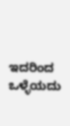ಇದರಿಂದ ಒಳ್ಳೆಯದು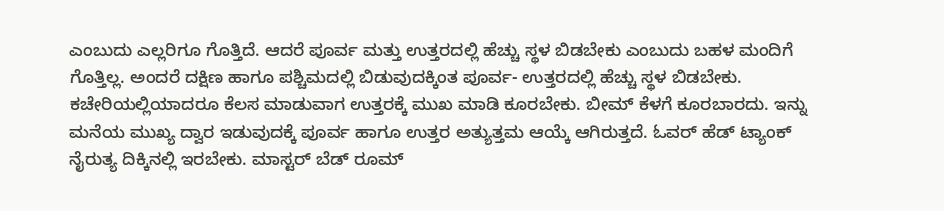ಎಂಬುದು ಎಲ್ಲರಿಗೂ ಗೊತ್ತಿದೆ. ಆದರೆ ಪೂರ್ವ ಮತ್ತು ಉತ್ತರದಲ್ಲಿ ಹೆಚ್ಚು ಸ್ಥಳ ಬಿಡಬೇಕು ಎಂಬುದು ಬಹಳ ಮಂದಿಗೆ ಗೊತ್ತಿಲ್ಲ. ಅಂದರೆ ದಕ್ಷಿಣ ಹಾಗೂ ಪಶ್ಚಿಮದಲ್ಲಿ ಬಿಡುವುದಕ್ಕಿಂತ ಪೂರ್ವ- ಉತ್ತರದಲ್ಲಿ ಹೆಚ್ಚು ಸ್ಥಳ ಬಿಡಬೇಕು. ಕಚೇರಿಯಲ್ಲಿಯಾದರೂ ಕೆಲಸ ಮಾಡುವಾಗ ಉತ್ತರಕ್ಕೆ ಮುಖ ಮಾಡಿ ಕೂರಬೇಕು. ಬೀಮ್ ಕೆಳಗೆ ಕೂರಬಾರದು. ಇನ್ನು ಮನೆಯ ಮುಖ್ಯ ದ್ವಾರ ಇಡುವುದಕ್ಕೆ ಪೂರ್ವ ಹಾಗೂ ಉತ್ತರ ಅತ್ಯುತ್ತಮ ಆಯ್ಕೆ ಆಗಿರುತ್ತದೆ. ಓವರ್ ಹೆಡ್ ಟ್ಯಾಂಕ್ ನೈರುತ್ಯ ದಿಕ್ಕಿನಲ್ಲಿ ಇರಬೇಕು. ಮಾಸ್ಟರ್ ಬೆಡ್ ರೂಮ್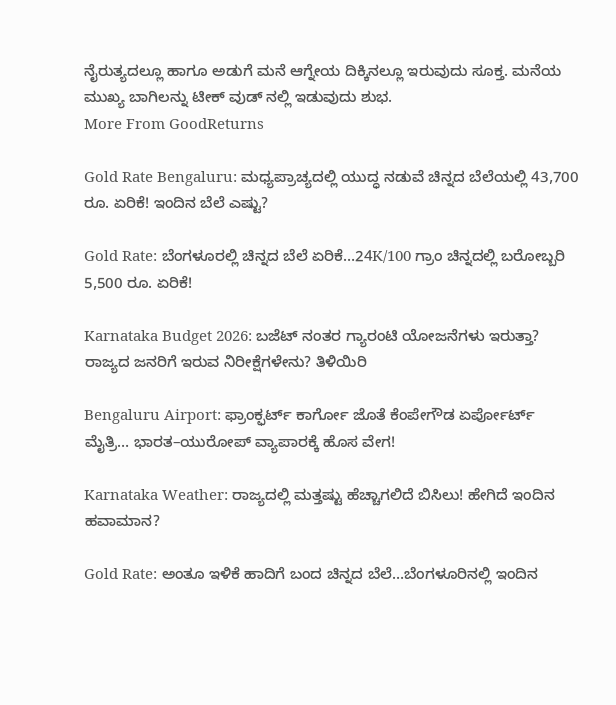ನೈರುತ್ಯದಲ್ಲೂ ಹಾಗೂ ಅಡುಗೆ ಮನೆ ಆಗ್ನೇಯ ದಿಕ್ಕಿನಲ್ಲೂ ಇರುವುದು ಸೂಕ್ತ. ಮನೆಯ ಮುಖ್ಯ ಬಾಗಿಲನ್ನು ಟೀಕ್ ವುಡ್ ನಲ್ಲಿ ಇಡುವುದು ಶುಭ.
More From GoodReturns

Gold Rate Bengaluru: ಮಧ್ಯಪ್ರಾಚ್ಯದಲ್ಲಿ ಯುದ್ಧ ನಡುವೆ ಚಿನ್ನದ ಬೆಲೆಯಲ್ಲಿ 43,700 ರೂ. ಏರಿಕೆ! ಇಂದಿನ ಬೆಲೆ ಎಷ್ಟು?

Gold Rate: ಬೆಂಗಳೂರಲ್ಲಿ ಚಿನ್ನದ ಬೆಲೆ ಏರಿಕೆ…24K/100 ಗ್ರಾಂ ಚಿನ್ನದಲ್ಲಿ ಬರೋಬ್ಬರಿ 5,500 ರೂ. ಏರಿಕೆ!

Karnataka Budget 2026: ಬಜೆಟ್ ನಂತರ ಗ್ಯಾರಂಟಿ ಯೋಜನೆಗಳು ಇರುತ್ತಾ? ರಾಜ್ಯದ ಜನರಿಗೆ ಇರುವ ನಿರೀಕ್ಷೆಗಳೇನು? ತಿಳಿಯಿರಿ

Bengaluru Airport: ಫ್ರಾಂಕ್ಫರ್ಟ್ ಕಾರ್ಗೋ ಜೊತೆ ಕೆಂಪೇಗೌಡ ಏರ್ಪೋರ್ಟ್ ಮೈತ್ರಿ… ಭಾರತ–ಯುರೋಪ್ ವ್ಯಾಪಾರಕ್ಕೆ ಹೊಸ ವೇಗ!

Karnataka Weather: ರಾಜ್ಯದಲ್ಲಿ ಮತ್ತಷ್ಟು ಹೆಚ್ಚಾಗಲಿದೆ ಬಿಸಿಲು! ಹೇಗಿದೆ ಇಂದಿನ ಹವಾಮಾನ?

Gold Rate: ಅಂತೂ ಇಳಿಕೆ ಹಾದಿಗೆ ಬಂದ ಚಿನ್ನದ ಬೆಲೆ…ಬೆಂಗಳೂರಿನಲ್ಲಿ ಇಂದಿನ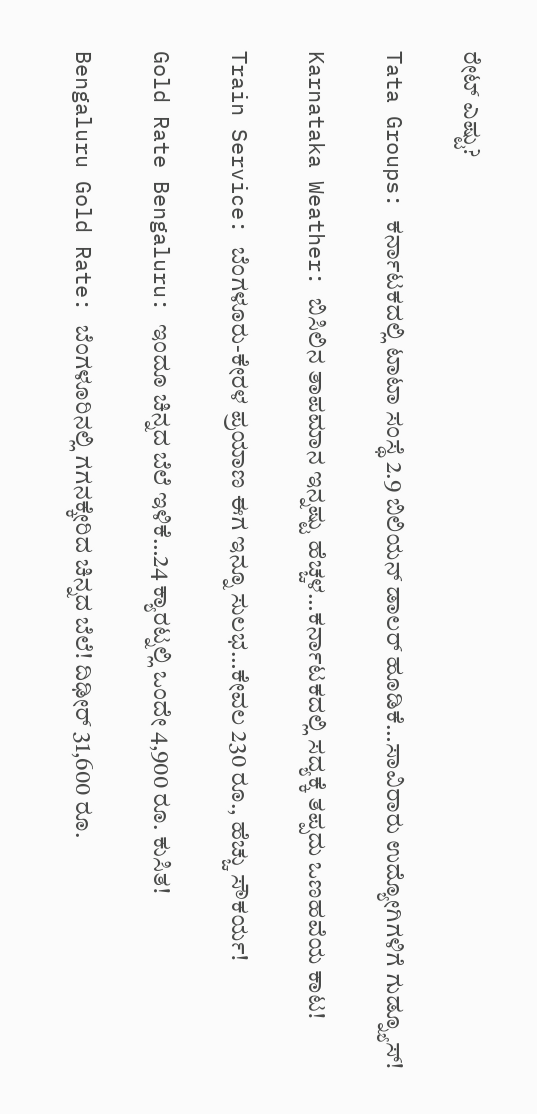ರೇಟ್ ಎಷ್ಟು?

Tata Groups: ಕರ್ನಾಟಕದಲ್ಲಿ ಟಾಟಾ ಸಂಸ್ಥೆ 2.9 ಬಿಲಿಯನ್ ಡಾಲರ್ ಹೂಡಿಕೆ…ಸಾವಿರಾರು ಉದ್ಯೋಗಿಗಳಿಗೆ ಗುಡ್ನ್ಯೂಸ್!

Karnataka Weather: ಬಿಸಿಲಿನ ತಾಪಮಾನ ಇನ್ನಷ್ಟು ಹೆಚ್ಚಳ…ಕರ್ನಾಟಕದಲ್ಲಿ ಸದ್ಯಕ್ಕೆ ತಪ್ಪದು ಒಣಹವೆಯ ಕಾಟ!

Train Service: ಬೆಂಗಳೂರು-ಕೇರಳ ಪ್ರಯಾಣ ಈಗ ಇನ್ನೂ ಸುಲಭ…ಕೇವಲ 230 ರೂ., ಹೆಚ್ಚು ಸೌಕರ್ಯ!

Gold Rate Bengaluru: ಇಂದೂ ಚಿನ್ನದ ಬೆಲೆ ಇಳಿಕೆ…24 ಕ್ಯಾರಟ್ನಲ್ಲಿ ಒಂದೇ 4,900 ರೂ. ಕುಸಿತ!

Bengaluru Gold Rate: ಬೆಂಗಳೂರಿನಲ್ಲಿ ಗಗನಕ್ಕೇರಿದ ಚಿನ್ನದ ಬೆಲೆ! ದಿಢೀರ್ 31,600 ರೂ.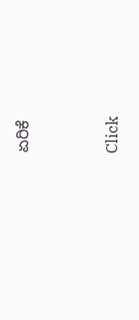ಏರಿಕೆ



Click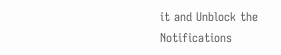it and Unblock the Notifications